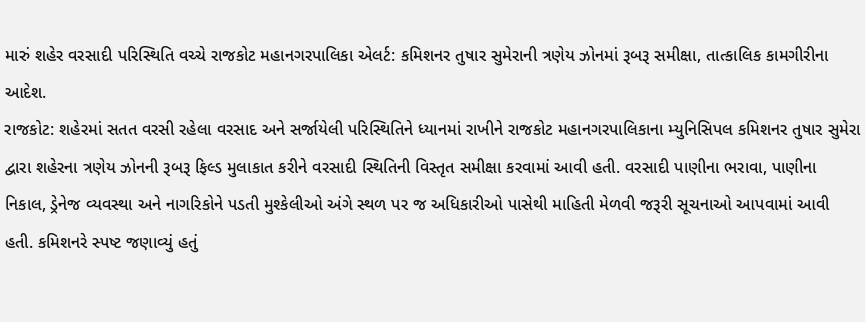મારું શહેર વરસાદી પરિસ્થિતિ વચ્ચે રાજકોટ મહાનગરપાલિકા એલર્ટ: કમિશનર તુષાર સુમેરાની ત્રણેય ઝોનમાં રૂબરૂ સમીક્ષા, તાત્કાલિક કામગીરીના આદેશ.
રાજકોટ: શહેરમાં સતત વરસી રહેલા વરસાદ અને સર્જાયેલી પરિસ્થિતિને ધ્યાનમાં રાખીને રાજકોટ મહાનગરપાલિકાના મ્યુનિસિપલ કમિશનર તુષાર સુમેરા દ્વારા શહેરના ત્રણેય ઝોનની રૂબરૂ ફિલ્ડ મુલાકાત કરીને વરસાદી સ્થિતિની વિસ્તૃત સમીક્ષા કરવામાં આવી હતી. વરસાદી પાણીના ભરાવા, પાણીના નિકાલ, ડ્રેનેજ વ્યવસ્થા અને નાગરિકોને પડતી મુશ્કેલીઓ અંગે સ્થળ પર જ અધિકારીઓ પાસેથી માહિતી મેળવી જરૂરી સૂચનાઓ આપવામાં આવી હતી. કમિશનરે સ્પષ્ટ જણાવ્યું હતું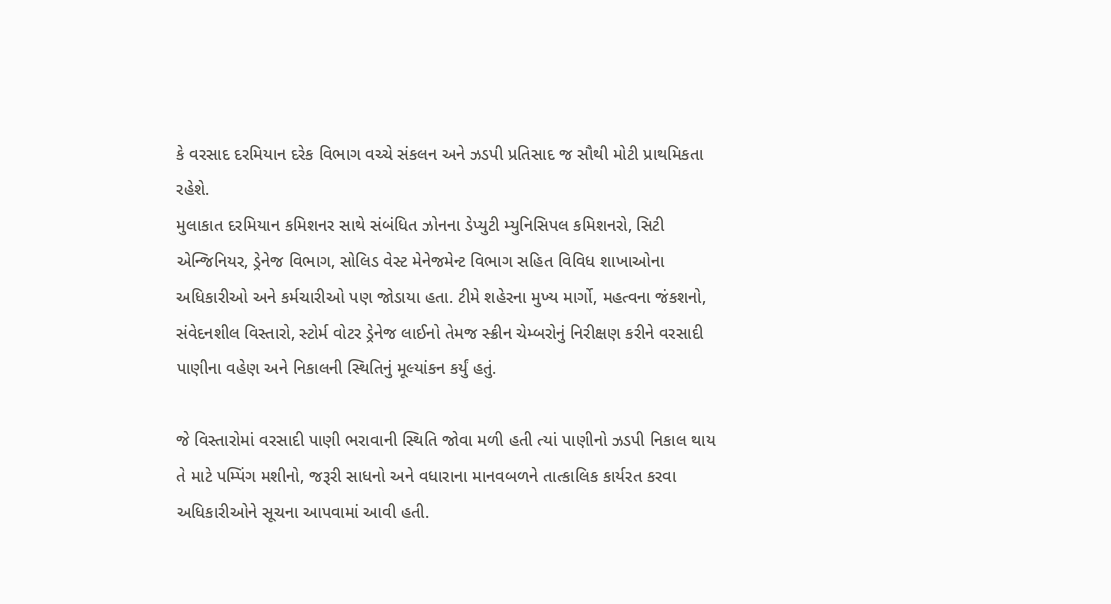કે વરસાદ દરમિયાન દરેક વિભાગ વચ્ચે સંકલન અને ઝડપી પ્રતિસાદ જ સૌથી મોટી પ્રાથમિકતા રહેશે.
મુલાકાત દરમિયાન કમિશનર સાથે સંબંધિત ઝોનના ડેપ્યુટી મ્યુનિસિપલ કમિશનરો, સિટી એન્જિનિયર, ડ્રેનેજ વિભાગ, સોલિડ વેસ્ટ મેનેજમેન્ટ વિભાગ સહિત વિવિધ શાખાઓના અધિકારીઓ અને કર્મચારીઓ પણ જોડાયા હતા. ટીમે શહેરના મુખ્ય માર્ગો, મહત્વના જંકશનો, સંવેદનશીલ વિસ્તારો, સ્ટોર્મ વોટર ડ્રેનેજ લાઈનો તેમજ સ્ક્રીન ચેમ્બરોનું નિરીક્ષણ કરીને વરસાદી પાણીના વહેણ અને નિકાલની સ્થિતિનું મૂલ્યાંકન કર્યું હતું.

જે વિસ્તારોમાં વરસાદી પાણી ભરાવાની સ્થિતિ જોવા મળી હતી ત્યાં પાણીનો ઝડપી નિકાલ થાય તે માટે પમ્પિંગ મશીનો, જરૂરી સાધનો અને વધારાના માનવબળને તાત્કાલિક કાર્યરત કરવા અધિકારીઓને સૂચના આપવામાં આવી હતી.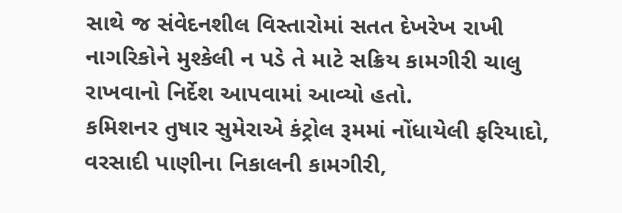સાથે જ સંવેદનશીલ વિસ્તારોમાં સતત દેખરેખ રાખી નાગરિકોને મુશ્કેલી ન પડે તે માટે સક્રિય કામગીરી ચાલુ રાખવાનો નિર્દેશ આપવામાં આવ્યો હતો.
કમિશનર તુષાર સુમેરાએ કંટ્રોલ રૂમમાં નોંધાયેલી ફરિયાદો, વરસાદી પાણીના નિકાલની કામગીરી,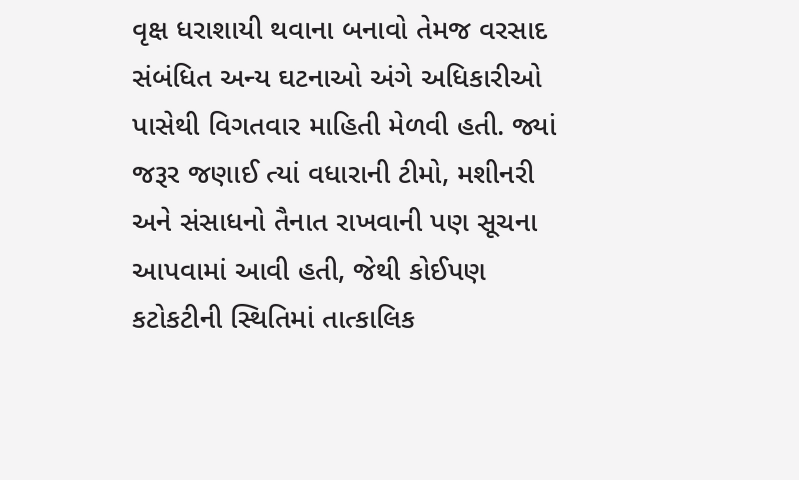વૃક્ષ ધરાશાયી થવાના બનાવો તેમજ વરસાદ સંબંધિત અન્ય ઘટનાઓ અંગે અધિકારીઓ પાસેથી વિગતવાર માહિતી મેળવી હતી. જ્યાં જરૂર જણાઈ ત્યાં વધારાની ટીમો, મશીનરી અને સંસાધનો તૈનાત રાખવાની પણ સૂચના આપવામાં આવી હતી, જેથી કોઈપણ કટોકટીની સ્થિતિમાં તાત્કાલિક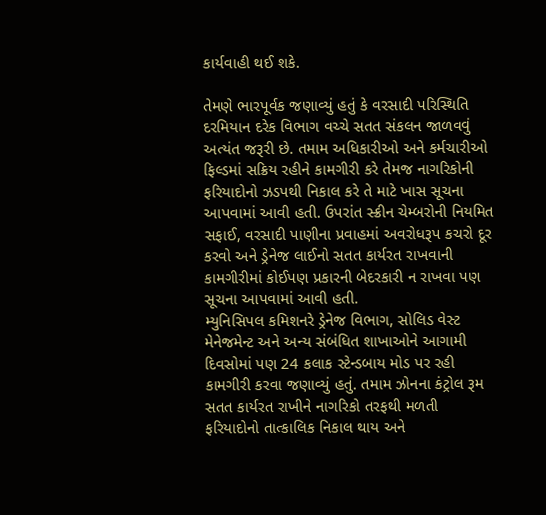કાર્યવાહી થઈ શકે.

તેમણે ભારપૂર્વક જણાવ્યું હતું કે વરસાદી પરિસ્થિતિ દરમિયાન દરેક વિભાગ વચ્ચે સતત સંકલન જાળવવું અત્યંત જરૂરી છે. તમામ અધિકારીઓ અને કર્મચારીઓ ફિલ્ડમાં સક્રિય રહીને કામગીરી કરે તેમજ નાગરિકોની ફરિયાદોનો ઝડપથી નિકાલ કરે તે માટે ખાસ સૂચના આપવામાં આવી હતી. ઉપરાંત સ્ક્રીન ચેમ્બરોની નિયમિત સફાઈ, વરસાદી પાણીના પ્રવાહમાં અવરોધરૂપ કચરો દૂર કરવો અને ડ્રેનેજ લાઈનો સતત કાર્યરત રાખવાની કામગીરીમાં કોઈપણ પ્રકારની બેદરકારી ન રાખવા પણ સૂચના આપવામાં આવી હતી.
મ્યુનિસિપલ કમિશનરે ડ્રેનેજ વિભાગ, સોલિડ વેસ્ટ મેનેજમેન્ટ અને અન્ય સંબંધિત શાખાઓને આગામી દિવસોમાં પણ 24 કલાક સ્ટેન્ડબાય મોડ પર રહી કામગીરી કરવા જણાવ્યું હતું. તમામ ઝોનના કંટ્રોલ રૂમ સતત કાર્યરત રાખીને નાગરિકો તરફથી મળતી ફરિયાદોનો તાત્કાલિક નિકાલ થાય અને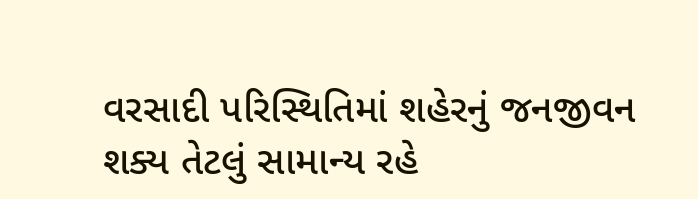વરસાદી પરિસ્થિતિમાં શહેરનું જનજીવન શક્ય તેટલું સામાન્ય રહે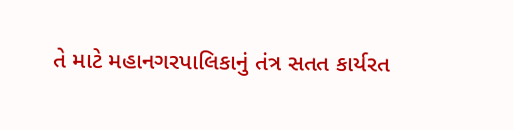તે માટે મહાનગરપાલિકાનું તંત્ર સતત કાર્યરત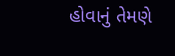હોવાનું તેમણે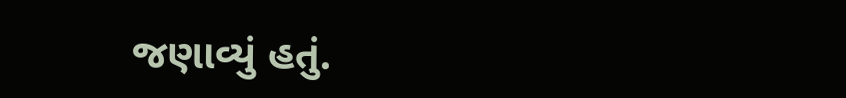જણાવ્યું હતું.